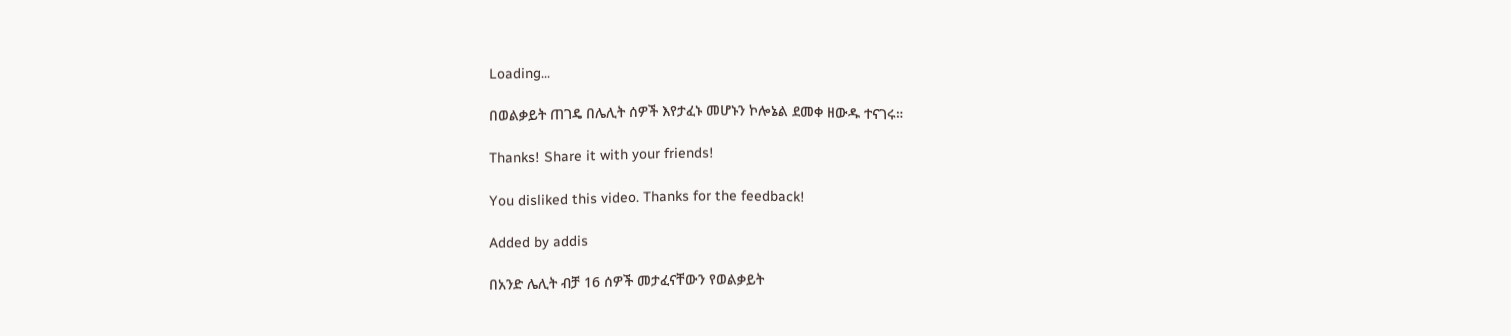Loading...

በወልቃይት ጠገዴ በሌሊት ሰዎች እየታፈኑ መሆኑን ኮሎኔል ደመቀ ዘውዱ ተናገሩ።

Thanks! Share it with your friends!

You disliked this video. Thanks for the feedback!

Added by addis

በአንድ ሌሊት ብቻ 16 ሰዎች መታፈናቸውን የወልቃይት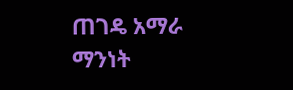ጠገዴ አማራ ማንነት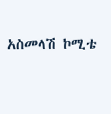አስመላሽ ኮሚቴ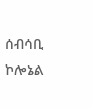ሰብሳቢ ኮሎኔል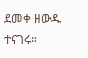ደመቀ ዘውዱ ተናገሩ።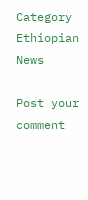Category
Ethiopian News

Post your comment